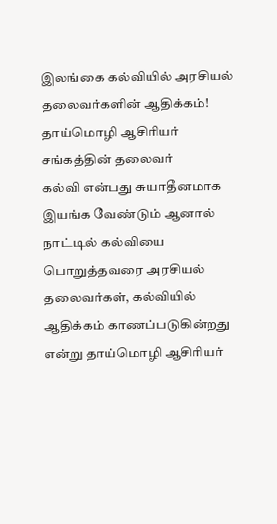இலங்கை கல்வியில் அரசியல் தலைவர்களின் ஆதிக்கம்! தாய்மொழி ஆசிரியர் சங்கத்தின் தலைவர்
கல்வி என்பது சுயாதீனமாக இயங்க வேண்டும் ஆனால் நாட்டில் கல்வியை பொறுத்தவரை அரசியல் தலைவர்கள், கல்வியில் ஆதிக்கம் காணப்படுகின்றது என்று தாய்மொழி ஆசிரியர்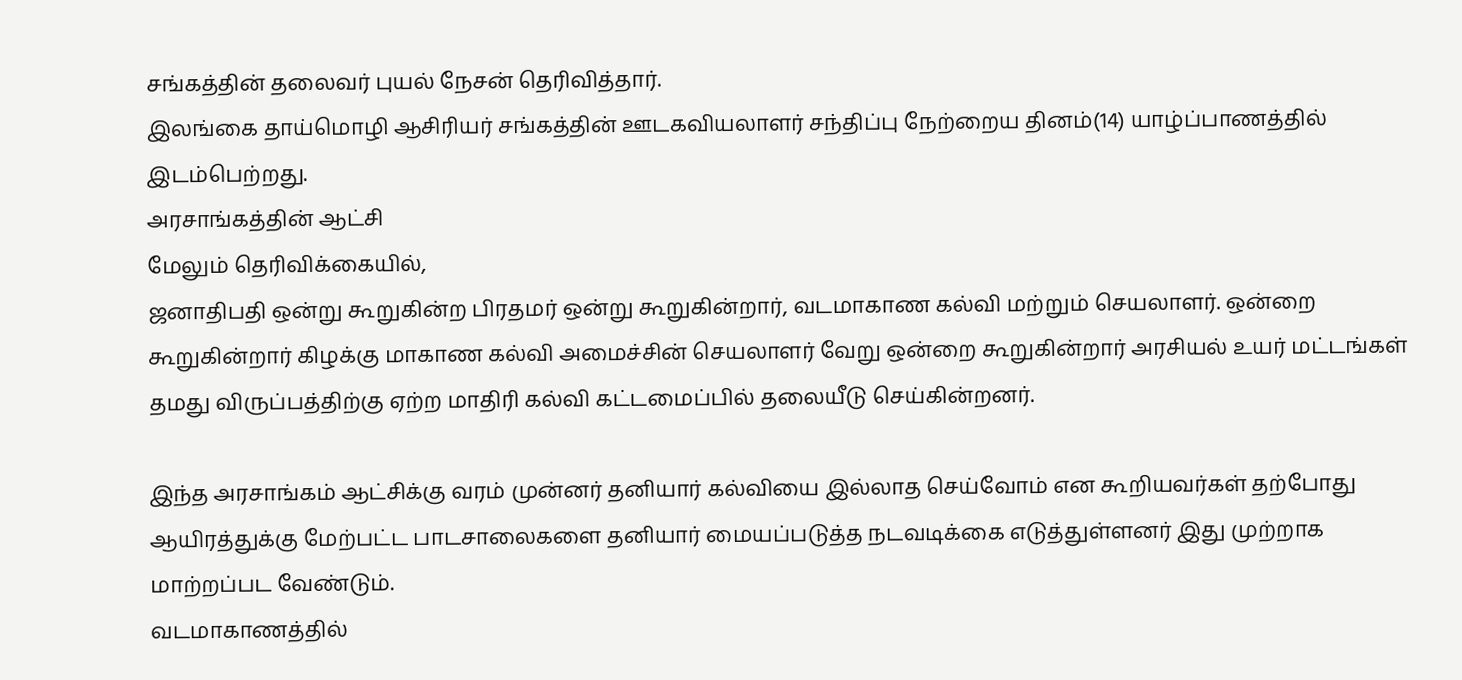சங்கத்தின் தலைவர் புயல் நேசன் தெரிவித்தார்.
இலங்கை தாய்மொழி ஆசிரியர் சங்கத்தின் ஊடகவியலாளர் சந்திப்பு நேற்றைய தினம்(14) யாழ்ப்பாணத்தில் இடம்பெற்றது.
அரசாங்கத்தின் ஆட்சி
மேலும் தெரிவிக்கையில்,
ஜனாதிபதி ஒன்று கூறுகின்ற பிரதமர் ஒன்று கூறுகின்றார், வடமாகாண கல்வி மற்றும் செயலாளர். ஒன்றை கூறுகின்றார் கிழக்கு மாகாண கல்வி அமைச்சின் செயலாளர் வேறு ஒன்றை கூறுகின்றார் அரசியல் உயர் மட்டங்கள் தமது விருப்பத்திற்கு ஏற்ற மாதிரி கல்வி கட்டமைப்பில் தலையீடு செய்கின்றனர்.

இந்த அரசாங்கம் ஆட்சிக்கு வரம் முன்னர் தனியார் கல்வியை இல்லாத செய்வோம் என கூறியவர்கள் தற்போது ஆயிரத்துக்கு மேற்பட்ட பாடசாலைகளை தனியார் மையப்படுத்த நடவடிக்கை எடுத்துள்ளனர் இது முற்றாக மாற்றப்பட வேண்டும்.
வடமாகாணத்தில்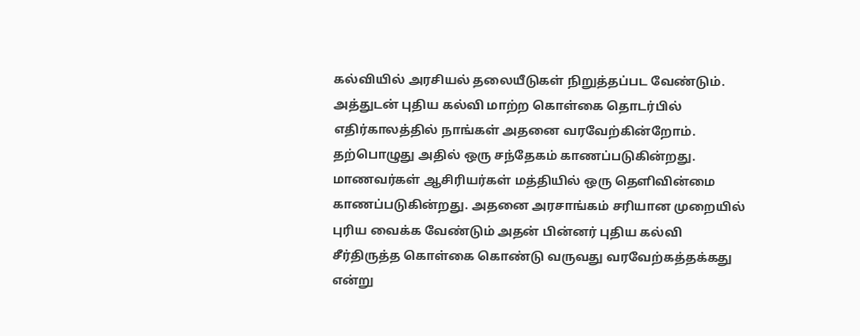கல்வியில் அரசியல் தலையீடுகள் நிறுத்தப்பட வேண்டும். அத்துடன் புதிய கல்வி மாற்ற கொள்கை தொடர்பில் எதிர்காலத்தில் நாங்கள் அதனை வரவேற்கின்றோம். தற்பொழுது அதில் ஒரு சந்தேகம் காணப்படுகின்றது.
மாணவர்கள் ஆசிரியர்கள் மத்தியில் ஒரு தெளிவின்மை காணப்படுகின்றது. அதனை அரசாங்கம் சரியான முறையில் புரிய வைக்க வேண்டும் அதன் பின்னர் புதிய கல்வி சீர்திருத்த கொள்கை கொண்டு வருவது வரவேற்கத்தக்கது என்று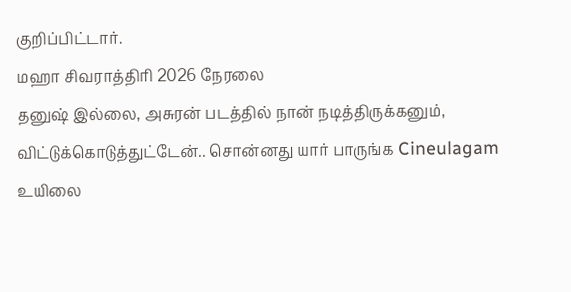குறிப்பிட்டார்.
மஹா சிவராத்திரி 2026 நேரலை
தனுஷ் இல்லை, அசுரன் படத்தில் நான் நடித்திருக்கனும், விட்டுக்கொடுத்துட்டேன்.. சொன்னது யார் பாருங்க Cineulagam
உயிலை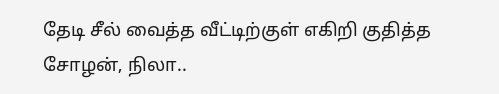தேடி சீல் வைத்த வீட்டிற்குள் எகிறி குதித்த சோழன், நிலா..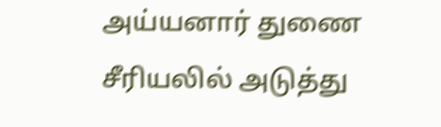அய்யனார் துணை சீரியலில் அடுத்து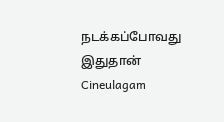நடக்கப்போவது இதுதான் Cineulagam